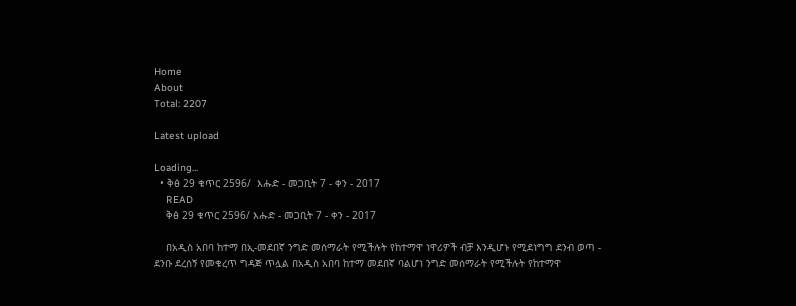Home
About
Total: 2207

Latest upload

Loading...
  • ቅፅ 29 ቁጥር 2596/  እሑድ - መጋቢት 7 - ቀን - 2017
    READ
    ቅፅ 29 ቁጥር 2596/ እሑድ - መጋቢት 7 - ቀን - 2017

    በአዲስ አበባ ከተማ በኢ-መደበኛ ንግድ መሰማራት የሚችሉት የከተማዋ ነዋሪዎች ብቻ እንዲሆኑ የሚደነግግ ደንብ ወጣ - ደንቡ ደረሰኝ የመቁረጥ ግዳጅ ጥሏል በአዲስ አበባ ከተማ መደበኛ ባልሆነ ንግድ መሰማራት የሚችሉት የከተማዋ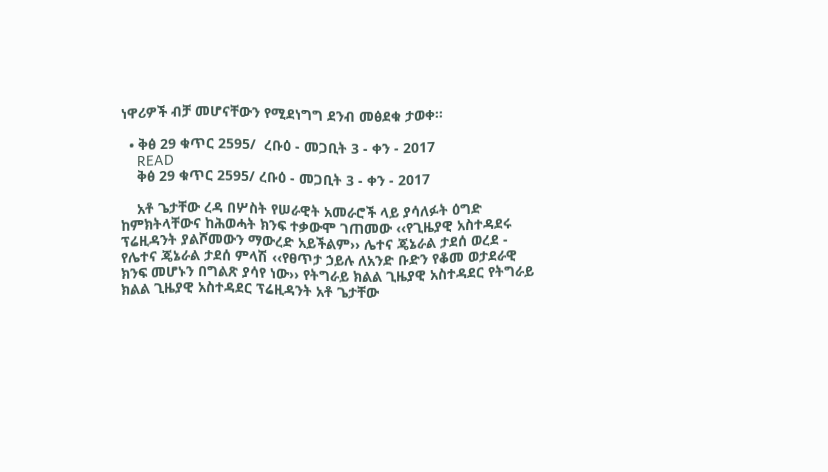ነዋሪዎች ብቻ መሆናቸውን የሚደነግግ ደንብ መፅደቁ ታወቀ፡፡

  • ቅፅ 29 ቁጥር 2595/  ረቡዕ - መጋቢት 3 - ቀን - 2017
    READ
    ቅፅ 29 ቁጥር 2595/ ረቡዕ - መጋቢት 3 - ቀን - 2017

    አቶ ጌታቸው ረዳ በሦስት የሠራዊት አመራሮች ላይ ያሳለፉት ዕግድ ከምክትላቸውና ከሕወሓት ክንፍ ተቃውሞ ገጠመው ‹‹የጊዜያዊ አስተዳደሩ ፕሬዚዳንት ያልሾመውን ማውረድ አይችልም›› ሌተና ጄኔራል ታደሰ ወረደ - የሌተና ጄኔራል ታደሰ ምላሽ ‹‹የፀጥታ ኃይሉ ለአንድ ቡድን የቆመ ወታደራዊ ክንፍ መሆኑን በግልጽ ያሳየ ነው›› የትግራይ ክልል ጊዜያዊ አስተዳደር የትግራይ ክልል ጊዜያዊ አስተዳደር ፕሬዚዳንት አቶ ጌታቸው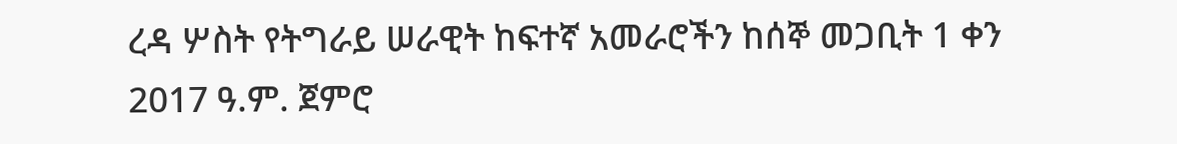ረዳ ሦስት የትግራይ ሠራዊት ከፍተኛ አመራሮችን ከሰኞ መጋቢት 1 ቀን 2017 ዓ.ም. ጀምሮ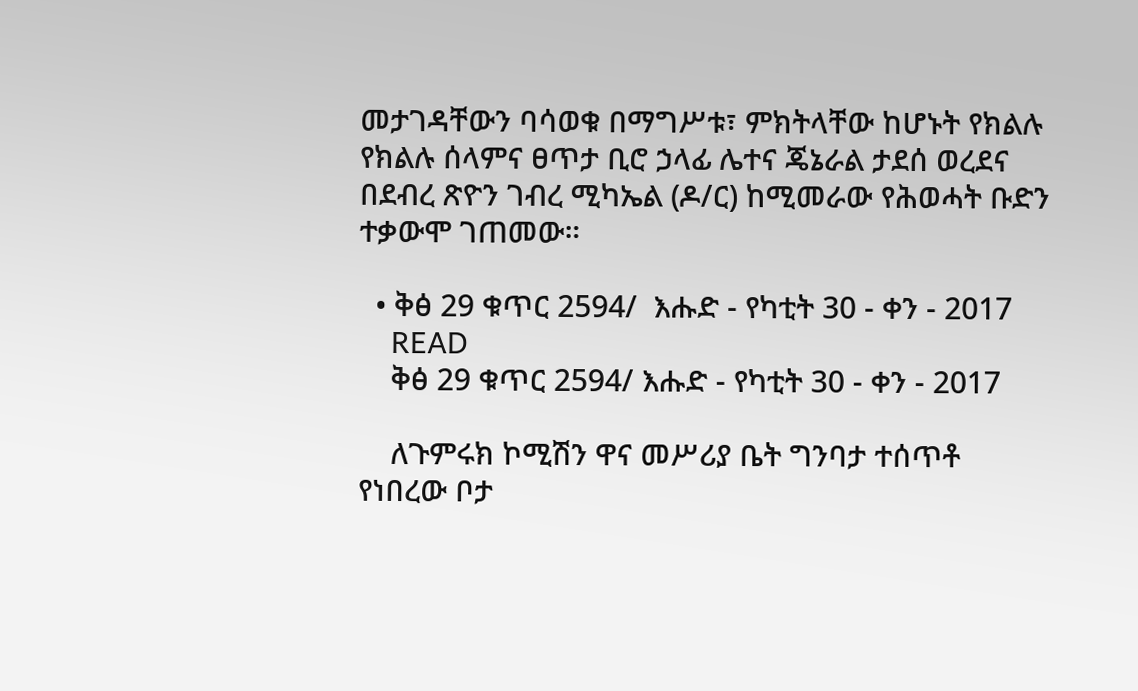መታገዳቸውን ባሳወቁ በማግሥቱ፣ ምክትላቸው ከሆኑት የክልሉ የክልሉ ሰላምና ፀጥታ ቢሮ ኃላፊ ሌተና ጄኔራል ታደሰ ወረደና በደብረ ጽዮን ገብረ ሚካኤል (ዶ/ር) ከሚመራው የሕወሓት ቡድን ተቃውሞ ገጠመው።

  • ቅፅ 29 ቁጥር 2594/  እሑድ - የካቲት 30 - ቀን - 2017
    READ
    ቅፅ 29 ቁጥር 2594/ እሑድ - የካቲት 30 - ቀን - 2017

    ለጉምሩክ ኮሚሽን ዋና መሥሪያ ቤት ግንባታ ተሰጥቶ የነበረው ቦታ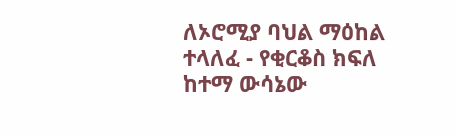ለኦሮሚያ ባህል ማዕከል ተላለፈ - የቂርቆስ ክፍለ ከተማ ውሳኔው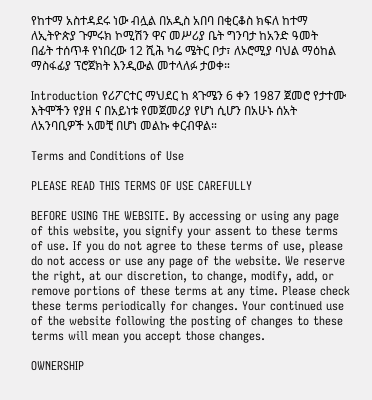የከተማ አስተዳደሩ ነው ብሏል በአዲስ አበባ በቂርቆስ ክፍለ ከተማ ለኢትዮጵያ ጉምሩክ ኮሚሽን ዋና መሥሪያ ቤት ግንባታ ከአንድ ዓመት በፊት ተሰጥቶ የነበረው 12 ሺሕ ካሬ ሜትር ቦታ፣ ለኦሮሚያ ባህል ማዕከል ማስፋፊያ ፕሮጀክት እንዲውል መተላለፉ ታወቀ።

Introduction የሪፖርተር ማህደር ከ ጳጉሜን 6 ቀን 1987 ጀመሮ የታተሙ እትሞችን የያዘ ና በአይነቱ የመጀመሪያ የሆነ ሲሆን በአሁኑ ሰአት ለአንባቢዎች አመቺ በሆነ መልኩ ቀርብዋል።

Terms and Conditions of Use

PLEASE READ THIS TERMS OF USE CAREFULLY

BEFORE USING THE WEBSITE. By accessing or using any page of this website, you signify your assent to these terms of use. If you do not agree to these terms of use, please do not access or use any page of the website. We reserve the right, at our discretion, to change, modify, add, or remove portions of these terms at any time. Please check these terms periodically for changes. Your continued use of the website following the posting of changes to these terms will mean you accept those changes.

OWNERSHIP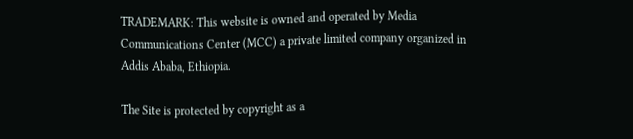TRADEMARK: This website is owned and operated by Media Communications Center (MCC) a private limited company organized in Addis Ababa, Ethiopia.

The Site is protected by copyright as a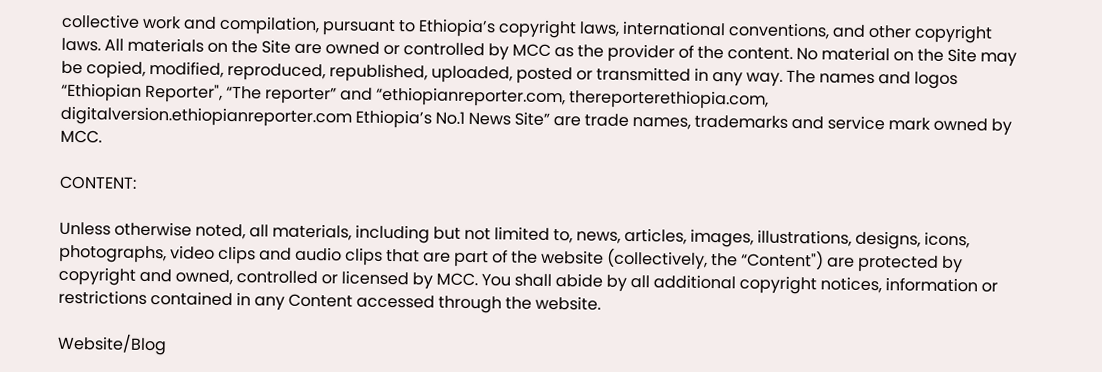collective work and compilation, pursuant to Ethiopia’s copyright laws, international conventions, and other copyright laws. All materials on the Site are owned or controlled by MCC as the provider of the content. No material on the Site may be copied, modified, reproduced, republished, uploaded, posted or transmitted in any way. The names and logos “Ethiopian Reporter", “The reporter” and “ethiopianreporter.com, thereporterethiopia.com, digitalversion.ethiopianreporter.com Ethiopia’s No.1 News Site” are trade names, trademarks and service mark owned by MCC.

CONTENT:

Unless otherwise noted, all materials, including but not limited to, news, articles, images, illustrations, designs, icons, photographs, video clips and audio clips that are part of the website (collectively, the “Content") are protected by copyright and owned, controlled or licensed by MCC. You shall abide by all additional copyright notices, information or restrictions contained in any Content accessed through the website.

Website/Blog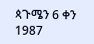ጳጉሜን 6 ቀን 1987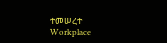ተመሠረተ
Workplace